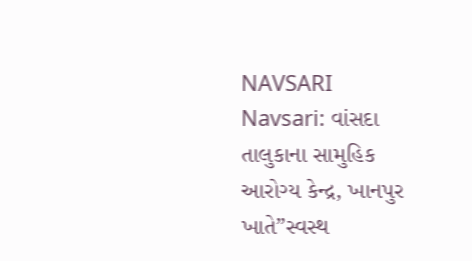NAVSARI
Navsari: વાંસદા તાલુકાના સામુહિક આરોગ્ય કેન્દ્ર, ખાનપુર ખાતે”સ્વસ્થ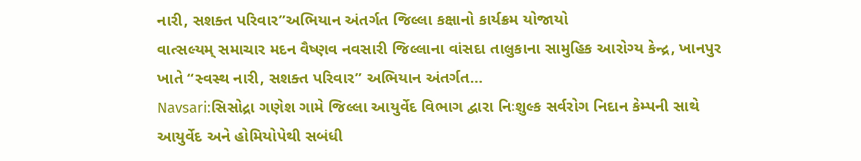નારી, સશક્ત પરિવાર”અભિયાન અંતર્ગત જિલ્લા કક્ષાનો કાર્યક્રમ યોજાયો
વાત્સલ્યમ્ સમાચાર મદન વૈષ્ણવ નવસારી જિલ્લાના વાંસદા તાલુકાના સામુહિક આરોગ્ય કેન્દ્ર, ખાનપુર ખાતે “સ્વસ્થ નારી, સશક્ત પરિવાર” અભિયાન અંતર્ગત…
Navsari:સિસોદ્રા ગણેશ ગામે જિલ્લા આયુર્વેદ વિભાગ દ્વારા નિઃશુલ્ક સર્વરોગ નિદાન કેમ્પની સાથે આયુર્વેદ અને હોમિયોપેથી સબંધી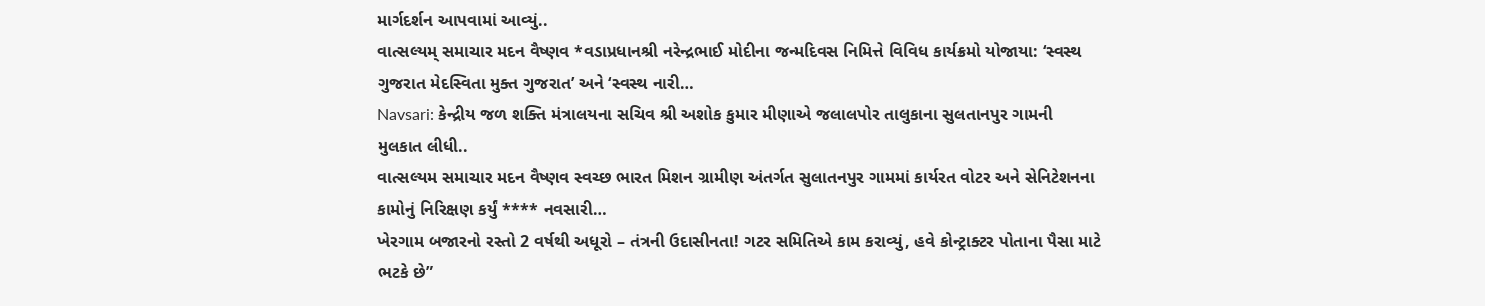માર્ગદર્શન આપવામાં આવ્યું..
વાત્સલ્યમ્ સમાચાર મદન વૈષ્ણવ *વડાપ્રધાનશ્રી નરેન્દ્રભાઈ મોદીના જન્મદિવસ નિમિત્તે વિવિધ કાર્યક્રમો યોજાયા: ‘સ્વસ્થ ગુજરાત મેદસ્વિતા મુક્ત ગુજરાત’ અને ‘સ્વસ્થ નારી…
Navsari: કેન્દ્રીય જળ શક્તિ મંત્રાલયના સચિવ શ્રી અશોક કુમાર મીણાએ જલાલપોર તાલુકાના સુલતાનપુર ગામની મુલકાત લીધી..
વાત્સલ્યમ સમાચાર મદન વૈષ્ણવ સ્વચ્છ ભારત મિશન ગ્રામીણ અંતર્ગત સુલાતનપુર ગામમાં કાર્યરત વોટર અને સેનિટેશનના કામોનું નિરિક્ષણ કર્યું **** નવસારી…
ખેરગામ બજારનો રસ્તો 2 વર્ષથી અધૂરો – તંત્રની ઉદાસીનતા! ગટર સમિતિએ કામ કરાવ્યું, હવે કોન્ટ્રાક્ટર પોતાના પૈસા માટે ભટકે છે”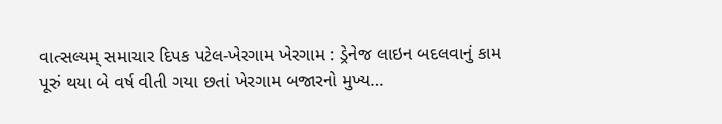વાત્સલ્યમ્ સમાચાર દિપક પટેલ-ખેરગામ ખેરગામ : ડ્રેનેજ લાઇન બદલવાનું કામ પૂરું થયા બે વર્ષ વીતી ગયા છતાં ખેરગામ બજારનો મુખ્ય…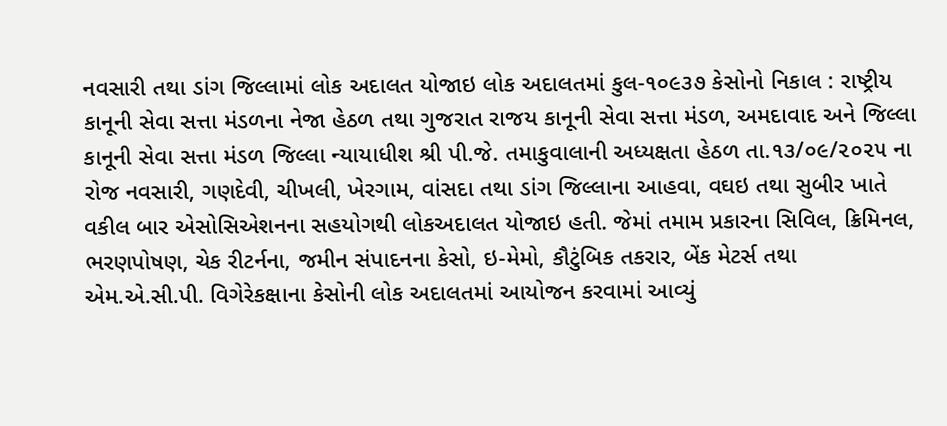નવસારી તથા ડાંગ જિલ્લામાં લોક અદાલત યોજાઇ લોક અદાલતમાં કુલ-૧૦૯૩૭ કેસોનો નિકાલ : રાષ્ટ્રીય કાનૂની સેવા સત્તા મંડળના નેજા હેઠળ તથા ગુજરાત રાજય કાનૂની સેવા સત્તા મંડળ, અમદાવાદ અને જિલ્લા કાનૂની સેવા સત્તા મંડળ જિલ્લા ન્યાયાધીશ શ્રી પી.જે. તમાકુવાલાની અધ્યક્ષતા હેઠળ તા.૧૩/૦૯/૨૦૨૫ ના રોજ નવસારી, ગણદેવી, ચીખલી, ખેરગામ, વાંસદા તથા ડાંગ જિલ્લાના આહવા, વઘઇ તથા સુબીર ખાતે વકીલ બાર એસોસિએશનના સહયોગથી લોકઅદાલત યોજાઇ હતી. જેમાં તમામ પ્રકારના સિવિલ, ક્રિમિનલ, ભરણપોષણ, ચેક રીટર્નના, જમીન સંપાદનના કેસો, ઇ-મેમો, કૌટુંબિક તકરાર, બેંક મેટર્સ તથા એમ.એ.સી.પી. વિગેરેકક્ષાના કેસોની લોક અદાલતમાં આયોજન કરવામાં આવ્યું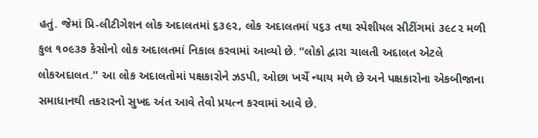હતું. જેમાં પ્રિ-લીટીગેશન લોક અદાલતમાં ૬૩૯૨, લોક અદાલતમાં ૫૬૩ તથા સ્પેશીયલ સીટીંગમાં ૩૯૮૨ મળી કુલ ૧૦૯૩૭ કેસોનો લોક અદાલતમાં નિકાલ કરવામાં આવ્યો છે. “લોકો દ્વારા ચાલતી અદાલત એટલે લોકઅદાલત.” આ લોક અદાલતોમાં પક્ષકારોને ઝડપી, ઓછા ખર્ચે ન્યાય મળે છે અને પક્ષકારોના એકબીજાના સમાધાનથી તકરારનો સુખદ અંત આવે તેવો પ્રયત્ન કરવામાં આવે છે.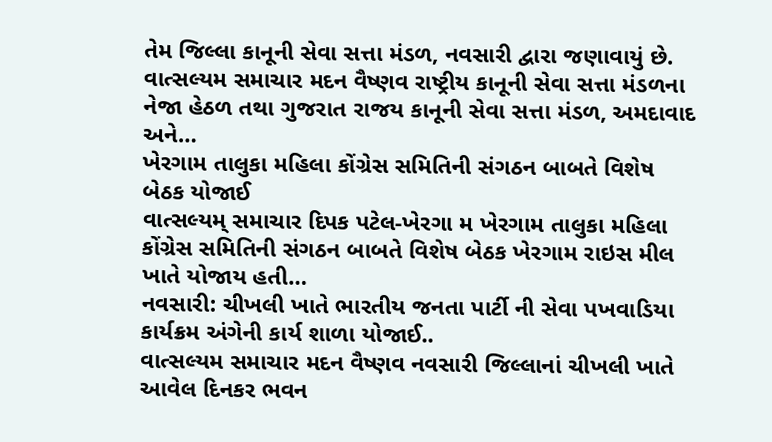તેમ જિલ્લા કાનૂની સેવા સત્તા મંડળ, નવસારી દ્વારા જણાવાયું છે.
વાત્સલ્યમ સમાચાર મદન વૈષ્ણવ રાષ્ટ્રીય કાનૂની સેવા સત્તા મંડળના નેજા હેઠળ તથા ગુજરાત રાજય કાનૂની સેવા સત્તા મંડળ, અમદાવાદ અને…
ખેરગામ તાલુકા મહિલા કોંગ્રેસ સમિતિની સંગઠન બાબતે વિશેષ બેઠક યોજાઈ
વાત્સલ્યમ્ સમાચાર દિપક પટેલ-ખેરગા મ ખેરગામ તાલુકા મહિલા કોંગ્રેસ સમિતિની સંગઠન બાબતે વિશેષ બેઠક ખેરગામ રાઇસ મીલ ખાતે યોજાય હતી…
નવસારી: ચીખલી ખાતે ભારતીય જનતા પાર્ટી ની સેવા પખવાડિયા કાર્યક્રમ અંગેની કાર્ય શાળા યોજાઈ..
વાત્સલ્યમ સમાચાર મદન વૈષ્ણવ નવસારી જિલ્લાનાં ચીખલી ખાતે આવેલ દિનકર ભવન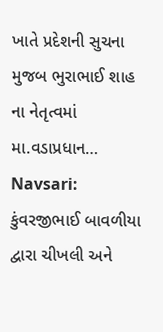ખાતે પ્રદેશની સુચના મુજબ ભુરાભાઈ શાહ ના નેતૃત્વમાં મા.વડાપ્રધાન…
Navsari: કુંવરજીભાઈ બાવળીયા દ્વારા ચીખલી અને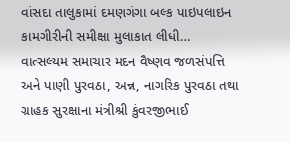વાંસદા તાલુકામાં દમણગંગા બલ્ક પાઇપલાઇન કામગીરીની સમીક્ષા મુલાકાત લીધી…
વાત્સલ્યમ સમાચાર મદન વૈષ્ણવ જળસંપત્તિ અને પાણી પુરવઠા, અન્ન, નાગરિક પુરવઠા તથા ગ્રાહક સુરક્ષાના મંત્રીશ્રી કુંવરજીભાઈ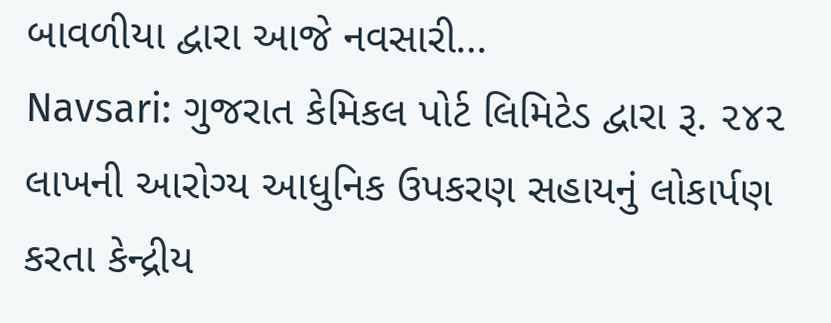બાવળીયા દ્વારા આજે નવસારી…
Navsari: ગુજરાત કેમિકલ પોર્ટ લિમિટેડ દ્વારા રૂ. ૨૪૨ લાખની આરોગ્ય આધુનિક ઉપકરણ સહાયનું લોકાર્પણ કરતા કેન્દ્રીય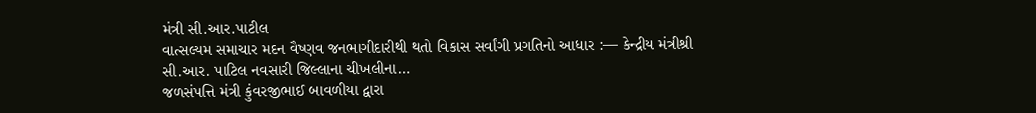મંત્રી સી.આર.પાટીલ
વાત્સલ્યમ સમાચાર મદન વૈષ્ણવ જનભાગીદારીથી થતો વિકાસ સર્વાંગી પ્રગતિનો આધાર :— કેન્દ્રીય મંત્રીશ્રી સી.આર. પાટિલ નવસારી જિલ્લાના ચીખલીના…
જળસંપત્તિ મંત્રી કુંવરજીભાઈ બાવળીયા દ્વારા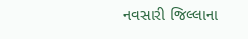નવસારી જિલ્લાના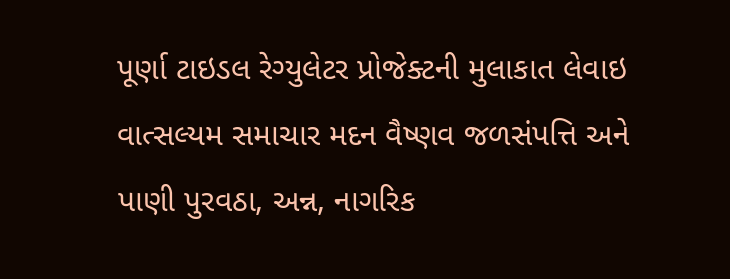પૂર્ણા ટાઇડલ રેગ્યુલેટર પ્રોજેક્ટની મુલાકાત લેવાઇ
વાત્સલ્યમ સમાચાર મદન વૈષ્ણવ જળસંપત્તિ અને પાણી પુરવઠા, અન્ન, નાગરિક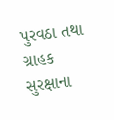પુરવઠા તથા ગ્રાહક સુરક્ષાના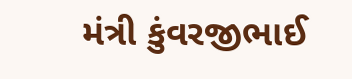મંત્રી કુંવરજીભાઈ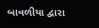બાવળીયા દ્વારા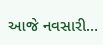આજે નવસારી…